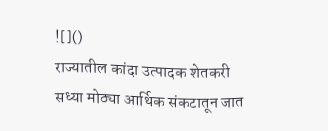![]()
राज्यातील कांदा उत्पादक शेतकरी सध्या मोठ्या आर्थिक संकटातून जात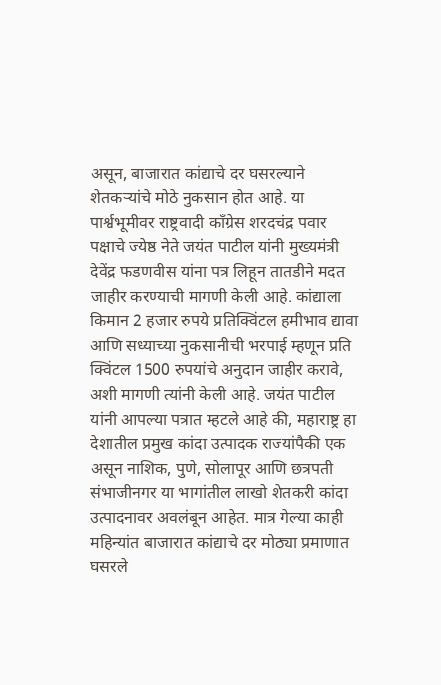असून, बाजारात कांद्याचे दर घसरल्याने शेतकऱ्यांचे मोठे नुकसान होत आहे. या पार्श्वभूमीवर राष्ट्रवादी काँग्रेस शरदचंद्र पवार पक्षाचे ज्येष्ठ नेते जयंत पाटील यांनी मुख्यमंत्री देवेंद्र फडणवीस यांना पत्र लिहून तातडीने मदत जाहीर करण्याची मागणी केली आहे. कांद्याला किमान 2 हजार रुपये प्रतिक्विंटल हमीभाव द्यावा आणि सध्याच्या नुकसानीची भरपाई म्हणून प्रति क्विंटल 1500 रुपयांचे अनुदान जाहीर करावे, अशी मागणी त्यांनी केली आहे. जयंत पाटील यांनी आपल्या पत्रात म्हटले आहे की, महाराष्ट्र हा देशातील प्रमुख कांदा उत्पादक राज्यांपैकी एक असून नाशिक, पुणे, सोलापूर आणि छत्रपती संभाजीनगर या भागांतील लाखो शेतकरी कांदा उत्पादनावर अवलंबून आहेत. मात्र गेल्या काही महिन्यांत बाजारात कांद्याचे दर मोठ्या प्रमाणात घसरले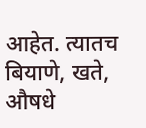आहेत. त्यातच बियाणे, खते, औषधे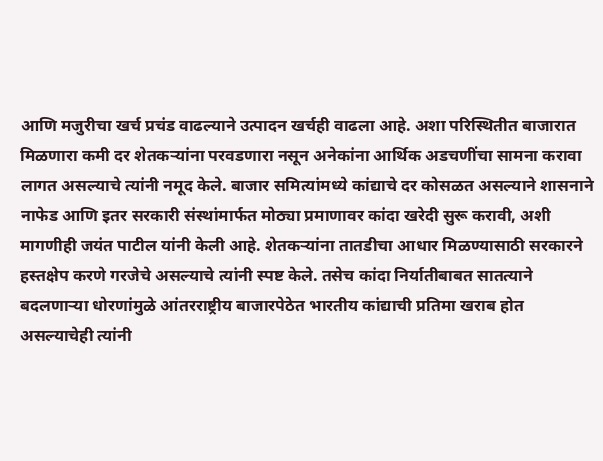आणि मजुरीचा खर्च प्रचंड वाढल्याने उत्पादन खर्चही वाढला आहे. अशा परिस्थितीत बाजारात मिळणारा कमी दर शेतकऱ्यांना परवडणारा नसून अनेकांना आर्थिक अडचणींचा सामना करावा लागत असल्याचे त्यांनी नमूद केले. बाजार समित्यांमध्ये कांद्याचे दर कोसळत असल्याने शासनाने नाफेड आणि इतर सरकारी संस्थांमार्फत मोठ्या प्रमाणावर कांदा खरेदी सुरू करावी, अशी मागणीही जयंत पाटील यांनी केली आहे. शेतकऱ्यांना तातडीचा आधार मिळण्यासाठी सरकारने हस्तक्षेप करणे गरजेचे असल्याचे त्यांनी स्पष्ट केले. तसेच कांदा निर्यातीबाबत सातत्याने बदलणाऱ्या धोरणांमुळे आंतरराष्ट्रीय बाजारपेठेत भारतीय कांद्याची प्रतिमा खराब होत असल्याचेही त्यांनी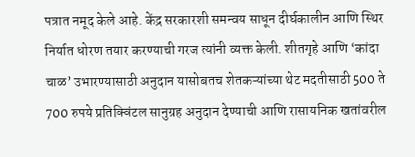पत्रात नमूद केले आहे. केंद्र सरकारशी समन्वय साधून दीर्घकालीन आणि स्थिर निर्यात धोरण तयार करण्याची गरज त्यांनी व्यक्त केली. शीतगृहे आणि ‘कांदा चाळ’ उभारण्यासाठी अनुदान यासोबतच शेतकऱ्यांच्या थेट मदतीसाठी 500 ते 700 रुपये प्रतिक्विंटल सानुग्रह अनुदान देण्याची आणि रासायनिक खतांवरील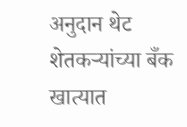अनुदान थेट शेतकऱ्यांच्या बँक खात्यात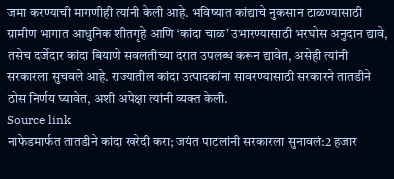जमा करण्याची मागणीही त्यांनी केली आहे. भविष्यात कांद्याचे नुकसान टाळण्यासाठी ग्रामीण भागात आधुनिक शीतगृहे आणि ‘कांदा चाळ’ उभारण्यासाठी भरघोस अनुदान द्यावे, तसेच दर्जेदार कांदा बियाणे सवलतीच्या दरात उपलब्ध करून द्यावेत, असेही त्यांनी सरकारला सुचवले आहे. राज्यातील कांदा उत्पादकांना सावरण्यासाठी सरकारने तातडीने ठोस निर्णय घ्यावेत, अशी अपेक्षा त्यांनी व्यक्त केली.
Source link
नाफेडमार्फत तातडीने कांदा खरेदी करा; जयंत पाटलांनी सरकारला सुनावलं:2 हजार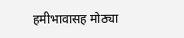हमीभावासह मोठ्या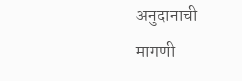अनुदानाची मागणी